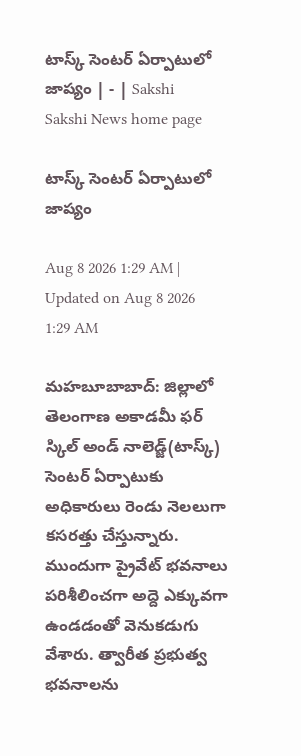టాస్క్‌ సెంటర్‌ ఏర్పాటులో జాప్యం | - | Sakshi
Sakshi News home page

టాస్క్‌ సెంటర్‌ ఏర్పాటులో జాప్యం

Aug 8 2026 1:29 AM | Updated on Aug 8 2026 1:29 AM

మహబూబాబాద్‌: జిల్లాలో తెలంగాణ అకాడమీ ఫర్‌ స్కిల్‌ అండ్‌ నాలెడ్జ్‌(టాస్క్‌) సెంటర్‌ ఏర్పాటుకు అధికారులు రెండు నెలలుగా కసరత్తు చేస్తున్నారు. ముందుగా ప్రైవేట్‌ భవనాలు పరిశీలించగా అద్దె ఎక్కువగా ఉండడంతో వెనుకడుగు వేశారు. త్వారీత ప్రభుత్వ భవనాలను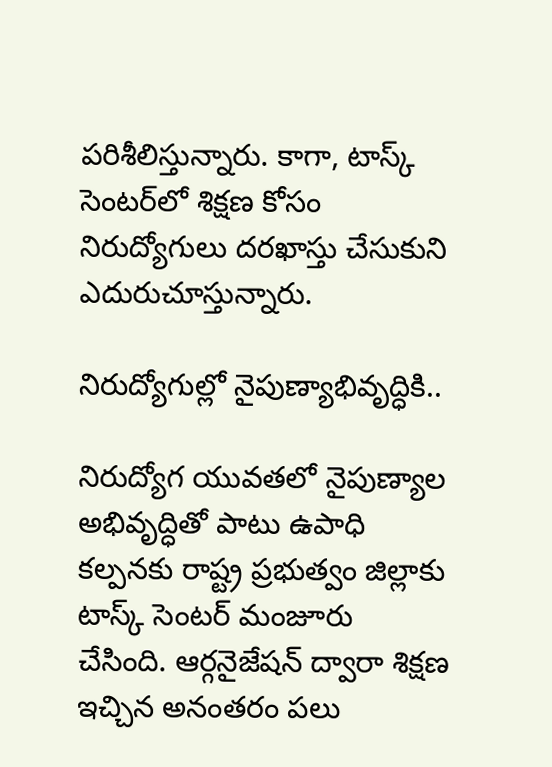పరిశీలిస్తున్నారు. కాగా, టాస్క్‌ సెంటర్‌లో శిక్షణ కోసం నిరుద్యోగులు దరఖాస్తు చేసుకుని ఎదురుచూస్తున్నారు.

నిరుద్యోగుల్లో నైపుణ్యాభివృద్ధికి..

నిరుద్యోగ యువతలో నైపుణ్యాల అభివృద్ధితో పాటు ఉపాధి కల్పనకు రాష్ట్ర ప్రభుత్వం జిల్లాకు టాస్క్‌ సెంటర్‌ మంజూరు చేసింది. ఆర్గనైజేషన్‌ ద్వారా శిక్షణ ఇచ్చిన అనంతరం పలు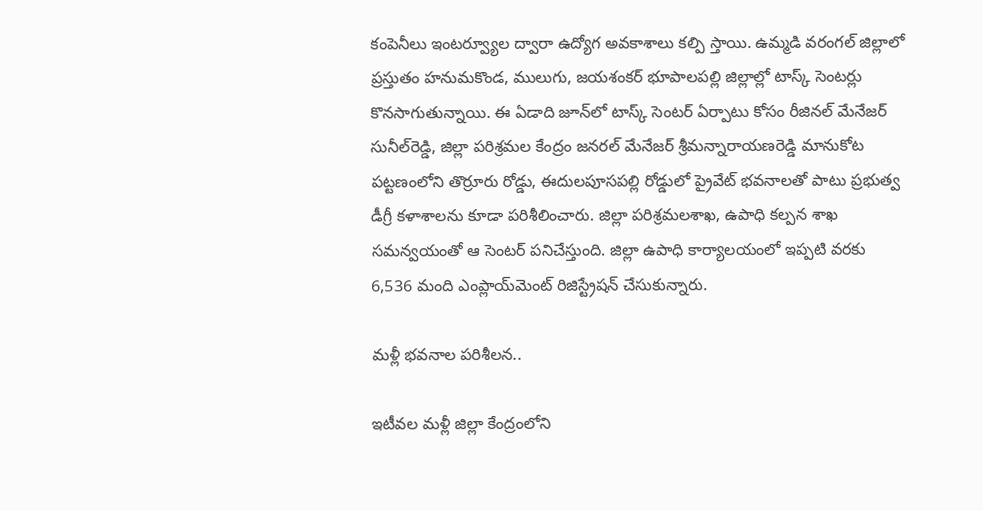కంపెనీలు ఇంటర్వ్యూల ద్వారా ఉద్యోగ అవకాశాలు కల్పి స్తాయి. ఉమ్మడి వరంగల్‌ జిల్లాలో ప్రస్తుతం హనుమకొండ, ములుగు, జయశంకర్‌ భూపాలపల్లి జిల్లాల్లో టాస్క్‌ సెంటర్లు కొనసాగుతున్నాయి. ఈ ఏడాది జూన్‌లో టాస్క్‌ సెంటర్‌ ఏర్పాటు కోసం రీజినల్‌ మేనేజర్‌ సునీల్‌రెడ్డి, జిల్లా పరిశ్రమల కేంద్రం జనరల్‌ మేనేజర్‌ శ్రీమన్నారాయణరెడ్డి మానుకోట పట్టణంలోని తొర్రూరు రోడ్డు, ఈదులపూసపల్లి రోడ్డులో ప్రైవేట్‌ భవనాలతో పాటు ప్రభుత్వ డీగ్రీ కళాశాలను కూడా పరిశీలించారు. జిల్లా పరిశ్రమలశాఖ, ఉపాధి కల్పన శాఖ సమన్వయంతో ఆ సెంటర్‌ పనిచేస్తుంది. జిల్లా ఉపాధి కార్యాలయంలో ఇప్పటి వరకు 6,536 మంది ఎంప్లాయ్‌మెంట్‌ రిజిస్ట్రేషన్‌ చేసుకున్నారు.

మళ్లీ భవనాల పరిశీలన..

ఇటీవల మళ్లీ జిల్లా కేంద్రంలోని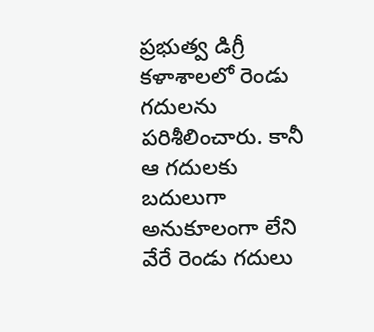ప్రభుత్వ డిగ్రీ కళాశాలలో రెండు గదులను పరిశీలించారు. కానీ ఆ గదులకు బదులుగా అనుకూలంగా లేని వేరే రెండు గదులు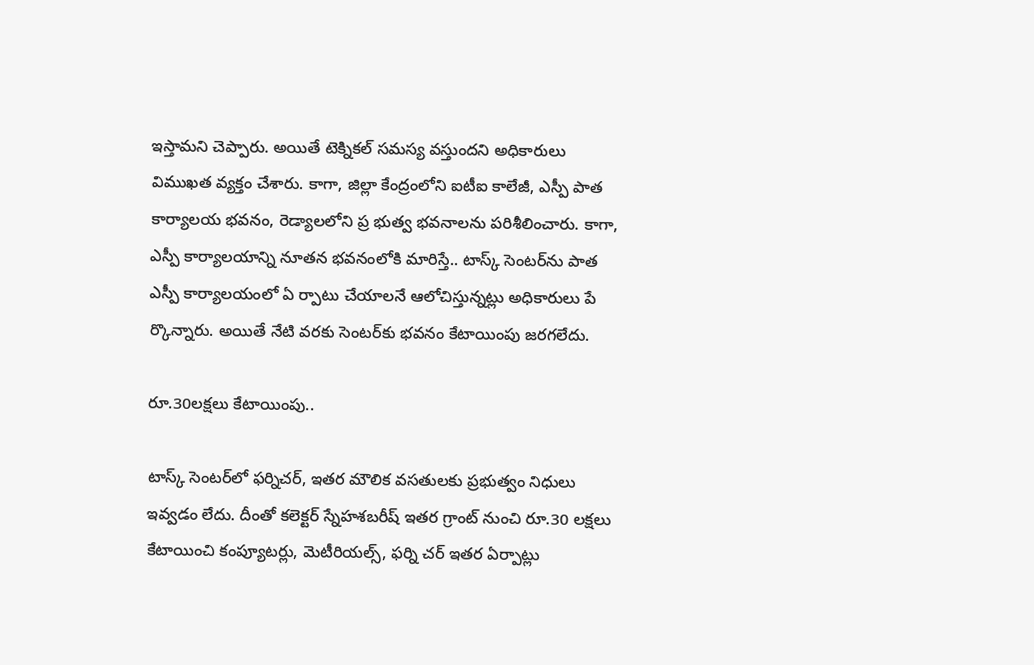ఇస్తామని చెప్పారు. అయితే టెక్నికల్‌ సమస్య వస్తుందని అధికారులు విముఖత వ్యక్తం చేశారు. కాగా, జిల్లా కేంద్రంలోని ఐటీఐ కాలేజీ, ఎస్పీ పాత కార్యాలయ భవనం, రెడ్యాలలోని ప్ర భుత్వ భవనాలను పరిశీలించారు. కాగా, ఎస్పీ కార్యాలయాన్ని నూతన భవనంలోకి మారిస్తే.. టాస్క్‌ సెంటర్‌ను పాత ఎస్పీ కార్యాలయంలో ఏ ర్పాటు చేయాలనే ఆలోచిస్తున్నట్లు అధికారులు పే ర్కొన్నారు. అయితే నేటి వరకు సెంటర్‌కు భవనం కేటాయింపు జరగలేదు.

రూ.30లక్షలు కేటాయింపు..

టాస్క్‌ సెంటర్‌లో ఫర్నిచర్‌, ఇతర మౌలిక వసతులకు ప్రభుత్వం నిధులు ఇవ్వడం లేదు. దీంతో కలెక్టర్‌ స్నేహశబరీష్‌ ఇతర గ్రాంట్‌ నుంచి రూ.30 లక్షలు కేటాయించి కంప్యూటర్లు, మెటీరియల్స్‌, ఫర్ని చర్‌ ఇతర ఏర్పాట్లు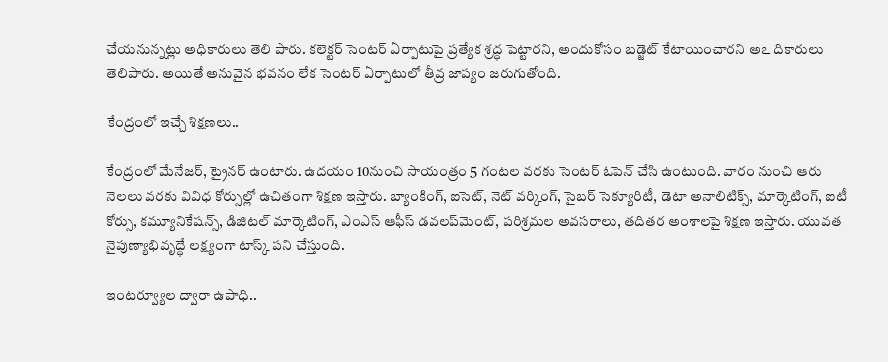చేయనున్నట్లు అధికారులు తెలి పారు. కలెక్టర్‌ సెంటర్‌ ఏర్పాటుపై ప్రత్యేక శ్రద్ధ పెట్టారని, అందుకోసం బడ్జెట్‌ కేటాయించారని అఽ దికారులు తెలిపారు. అయితే అనువైన భవనం లేక సెంటర్‌ ఏర్పాటులో తీవ్ర జాప్యం జరుగుతోంది.

కేంద్రంలో ఇచ్చే శిక్షణలు..

కేంద్రంలో మేనేజర్‌, ట్రైనర్‌ ఉంటారు. ఉదయం 10నుంచి సాయంత్రం 5 గంటల వరకు సెంటర్‌ ఓపెన్‌ చేసి ఉంటుంది. వారం నుంచి ఆరు నెలలు వరకు వివిధ కోర్సుల్లో ఉచితంగా శిక్షణ ఇస్తారు. బ్యాంకింగ్‌, ఐసెట్‌, నెట్‌ వర్కింగ్‌, సైబర్‌ సెక్యూరిటీ, డెటా అనాలిటిక్స్‌, మార్కెటింగ్‌, ఐటీ కోర్సు, కమ్యూనికేషన్స్‌, డిజిటల్‌ మార్కెటింగ్‌, ఎంఎస్‌ ఆఫీస్‌ డవలప్‌మెంట్‌, పరిశ్రమల అవసరాలు, తదితర అంశాలపై శిక్షణ ఇస్తారు. యువత నైపుణ్యాభివృద్ధే లక్ష్యంగా టాస్క్‌ పని చేస్తుంది.

ఇంటర్వ్యూల ద్వారా ఉపాధి..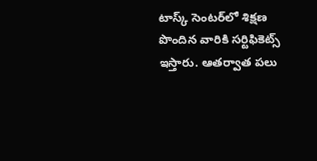టాస్క్‌ సెంటర్‌లో శిక్షణ పొందిన వారికి సర్టిఫికెట్స్‌ ఇస్తారు. ఆతర్వాత పలు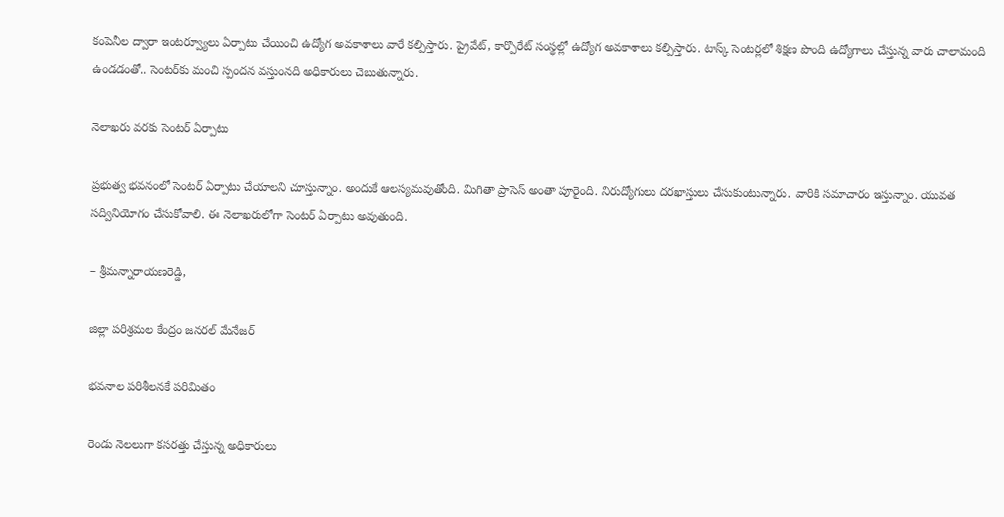కంపెనీల ద్వారా ఇంటర్వ్యూలు ఏర్పాటు చేయించి ఉద్యోగ అవకాశాలు వారే కల్పిస్తారు. ప్రైవేట్‌, కార్పొరేట్‌ సంస్థల్లో ఉద్యోగ అవకాశాలు కల్పిస్తారు. టాస్క్‌ సెంటర్లలో శిక్షణ పొంది ఉద్యోగాలు చేస్తున్న వారు చాలామంది ఉండడంతో.. సెంటర్‌కు మంచి స్పందన వస్తుంనది అధికారులు చెబుతున్నారు.

నెలాఖరు వరకు సెంటర్‌ ఏర్పాటు

ప్రభుత్వ భవనంలో సెంటర్‌ ఏర్పాటు చేయాలని చూస్తున్నాం. అందుకే ఆలస్యమవుతోంది. మిగితా ప్రాసెస్‌ అంతా పూరైంది. నిరుద్యోగులు దరఖాస్తులు చేసుకుంటున్నారు. వారికి సమాచారం ఇస్తున్నాం. యువత సద్వినియోగం చేసుకోవాలి. ఈ నెలాఖరులోగా సెంటర్‌ ఏర్పాటు అవుతుంది.

– శ్రీమన్నారాయణరెడ్డి,

జిల్లా పరిశ్రమల కేంద్రం జనరల్‌ మేనేజర్‌

భవనాల పరిశీలనకే పరిమితం

రెండు నెలలుగా కసరత్తు చేస్తున్న అధికారులు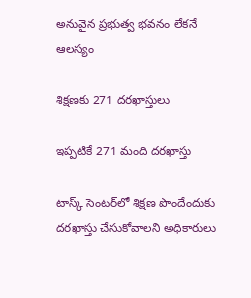అనువైన ప్రభుత్వ భవనం లేకనే ఆలస్యం

శిక్షణకు 271 దరఖాస్తులు

ఇప్పటికే 271 మంది దరఖాస్తు

టాస్క్‌ సెంటర్‌లో శిక్షణ పొందేందుకు దరఖాస్తు చేసుకోవాలని అధికారులు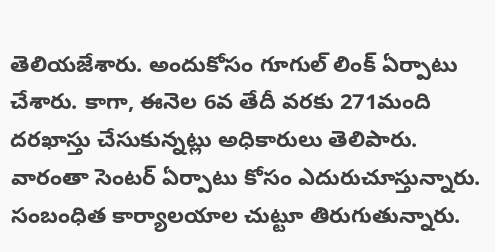తెలియజేశారు. అందుకోసం గూగుల్‌ లింక్‌ ఏర్పాటు చేశారు. కాగా, ఈనెల 6వ తేదీ వరకు 271మంది దరఖాస్తు చేసుకున్నట్లు అధికారులు తెలిపారు. వారంతా సెంటర్‌ ఏర్పాటు కోసం ఎదురుచూస్తున్నారు. సంబంధిత కార్యాలయాల చుట్టూ తిరుగుతున్నారు.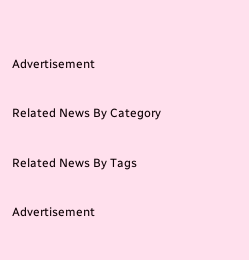Advertisement

Related News By Category

Related News By Tags

Advertisement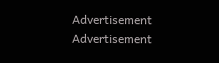Advertisement
Advertisement